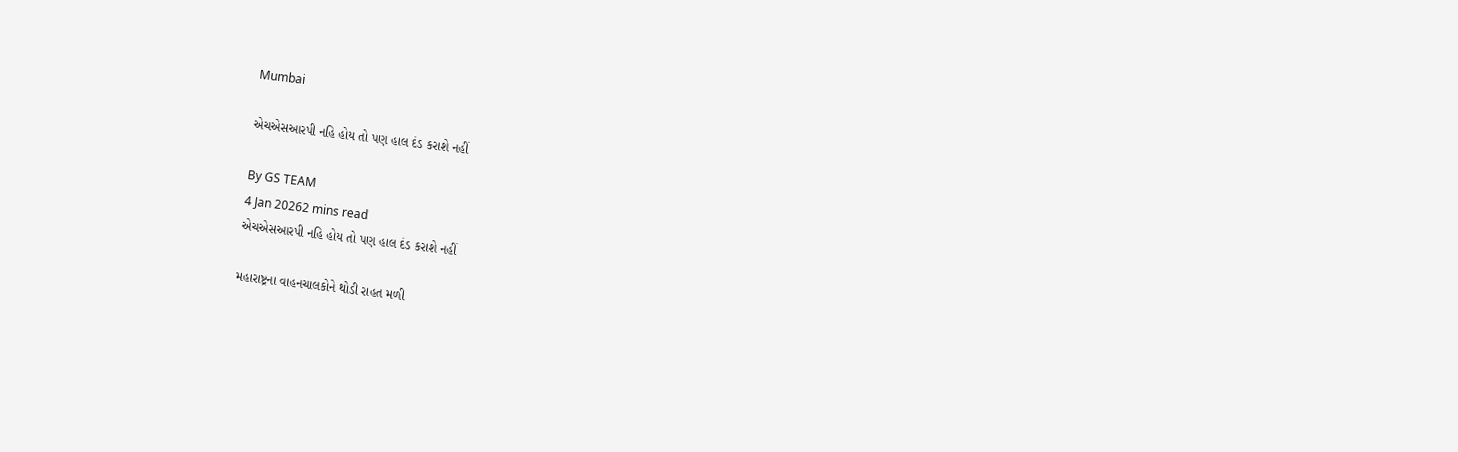Mumbai

એચએસઆરપી નહિ હોય તો પણ હાલ દંડ કરાશે નહીં

By GS TEAM
4 Jan 20262 mins read
એચએસઆરપી નહિ હોય તો પણ હાલ દંડ કરાશે નહીં

મહારાષ્ટ્રના વાહનચાલકોને થોડી રાહત મળી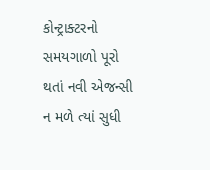કોન્ટ્રાક્ટરનો સમયગાળો પૂરો થતાં નવી એજન્સી ન મળે ત્યાં સુધી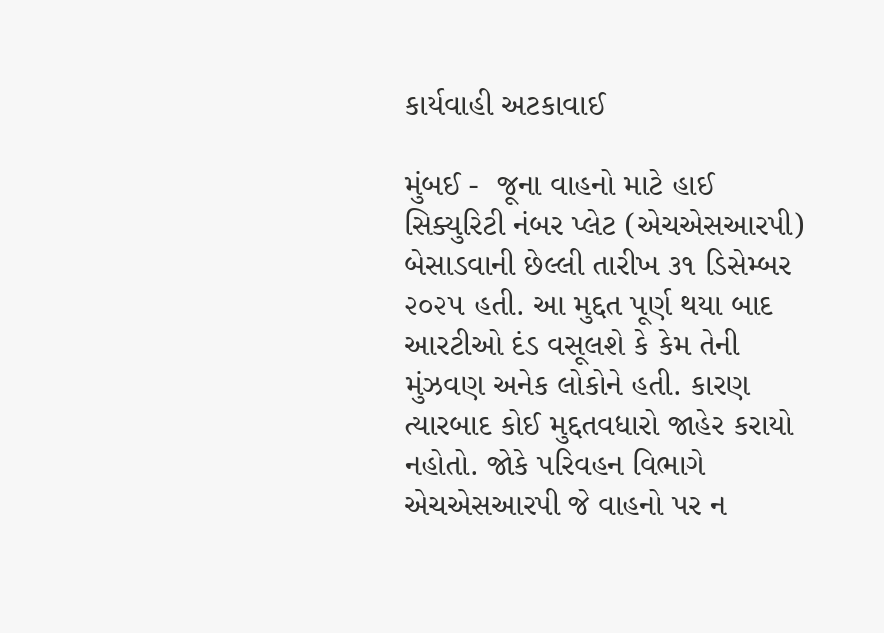કાર્યવાહી અટકાવાઈ

મુંબઈ -  જૂના વાહનો માટે હાઈ સિક્યુરિટી નંબર પ્લેટ (એચએસઆરપી) બેસાડવાની છેલ્લી તારીખ ૩૧ ડિસેમ્બર ૨૦૨૫ હતી. આ મુદ્દત પૂર્ણ થયા બાદ આરટીઓ દંડ વસૂલશે કે કેમ તેની મુંઝવણ અનેક લોકોને હતી. કારણ ત્યારબાદ કોઈ મુદ્દતવધારો જાહેર કરાયો નહોતો. જોકે પરિવહન વિભાગે એચએસઆરપી જે વાહનો પર ન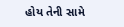હોય તેની સામે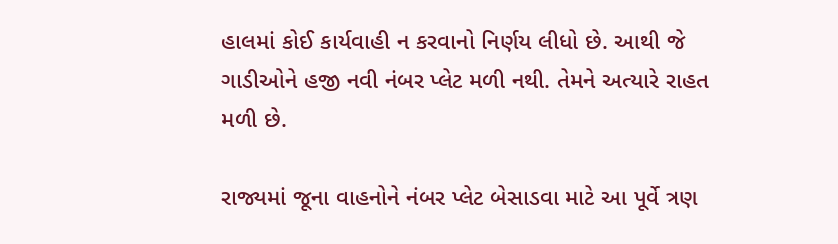હાલમાં કોઈ કાર્યવાહી ન કરવાનો નિર્ણય લીધો છે. આથી જે ગાડીઓને હજી નવી નંબર પ્લેટ મળી નથી. તેમને અત્યારે રાહત મળી છે.

રાજ્યમાં જૂના વાહનોને નંબર પ્લેટ બેસાડવા માટે આ પૂર્વે ત્રણ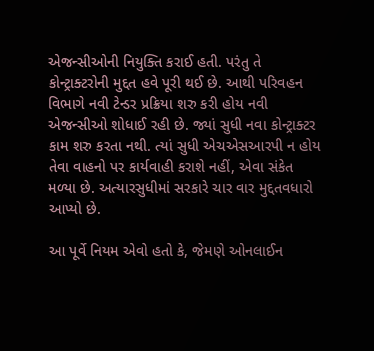એજન્સીઓની નિયુક્તિ કરાઈ હતી. પરંતુ તે કોન્ટ્રાક્ટરોની મુદ્દત હવે પૂરી થઈ છે. આથી પરિવહન વિભાગે નવી ટેન્ડર પ્રક્રિયા શરુ કરી હોય નવી એજન્સીઓ શોધાઈ રહી છે. જ્યાં સુધી નવા કોન્ટ્રાક્ટર કામ શરુ કરતા નથી. ત્યાં સુધી એચએસઆરપી ન હોય તેવા વાહનો પર કાર્યવાહી કરાશે નહીં, એવા સંકેત મળ્યા છે. અત્યારસુધીમાં સરકારે ચાર વાર મુદ્દતવધારો આપ્યો છે.

આ પૂર્વે નિયમ એવો હતો કે, જેમણે ઓનલાઈન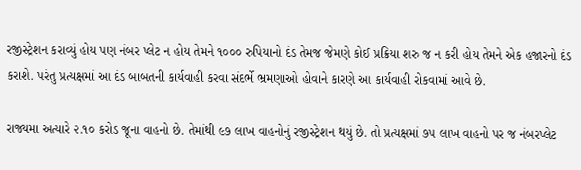રજીસ્ટ્રેશન કરાવ્યું હોય પણ નંબર પ્લેટ ન હોય તેમને ૧૦૦૦ રુપિયાનો દંડ તેમજ જેમણે કોઈ પ્રક્રિયા શરુ જ ન કરી હોય તેમને એક હજારનો દંડ કરાશે. પરંતુ પ્રત્યક્ષમાં આ દંડ બાબતની કાર્યવાહી કરવા સંદર્ભે ભ્રમણાઓ હોવાને કારણે આ કાર્યવાહી રોકવામાં આવે છે.

રાજ્યમા અત્યારે ૨.૧૦ કરોડ જૂના વાહનો છે. તેમાંથી ૯૭ લાખ વાહનોનું રજીસ્ટ્રેશન થયું છે. તો પ્રત્યક્ષમાં ૭૫ લાખ વાહનો પર જ નંબરપ્લેટ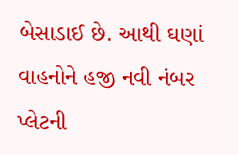બેસાડાઈ છે. આથી ઘણાં વાહનોને હજી નવી નંબર પ્લેટની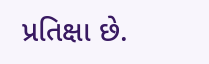પ્રતિક્ષા છે.